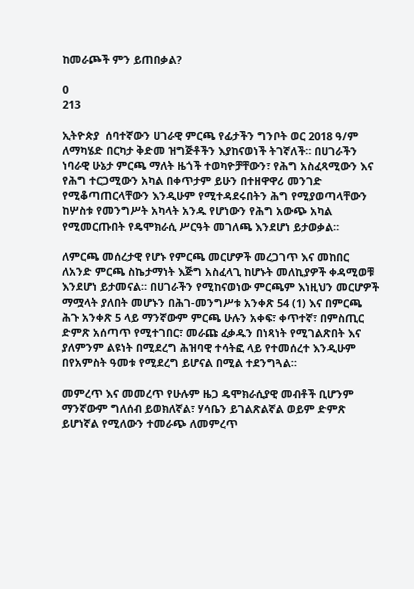ከመራጮች ምን ይጠበቃል?

0
213

ኢትዮጵያ  ሰባተኛውን ሀገራዊ ምርጫ የፊታችን ግንቦት ወር 2018 ዓ/ም ለማካሄድ በርካታ ቅድመ ዝግጅቶችን እያከናወነች ትገኛለች። በሀገራችን ነባራዊ ሁኔታ ምርጫ ማለት ዜጎች ተወካዮቻቸውን፣ የሕግ አስፈጻሚውን እና የሕግ ተርጋሚውን አካል በቀጥታም ይሁን በተዘዋዋሪ መንገድ የሚቆጣጠርላቸውን እንዲሁም የሚተዳደሩበትን ሕግ የሚያወጣላቸውን ከሦስቱ የመንግሥት አካላት አንዱ የሆነውን የሕግ አውጭ አካል የሚመርጡበት የዴሞክራሲ ሥርዓት መገለጫ እንደሆነ ይታወቃል።

ለምርጫ መሰረታዊ የሆኑ የምርጫ መርሆዎች መረጋገጥ እና መከበር ለአንድ ምርጫ ስኬታማነት እጅግ አስፈላጊ ከሆኑት መለኪያዎች ቀዳሚወቹ እንደሆነ ይታመናል። በሀገራችን የሚከናወነው ምርጫም እነዚህን መርሆዎች ማሟላት ያለበት መሆኑን በሕገ-መንግሥቱ አንቀጽ 54 (1) እና በምርጫ ሕጉ አንቀጽ 5 ላይ ማንኛውም ምርጫ ሁሉን አቀፍ፣ ቀጥተኛ፣ በምስጢር ድምጽ አሰጣጥ የሚተገበር፣ መራጩ ፈቃዱን በነጻነት የሚገልጽበት እና ያለምንም ልዩነት በሚደረግ ሕዝባዊ ተሳትፎ ላይ የተመሰረተ እንዲሁም በየአምስት ዓመቱ የሚደረግ ይሆናል በሚል ተደንግጓል።

መምረጥ እና መመረጥ የሁሉም ዜጋ ዴሞክራሲያዊ መብቶች ቢሆንም ማንኛውም ግለሰብ ይወክለኛል፣ ሃሳቤን ይገልጽልኛል ወይም ድምጽ ይሆነኛል የሚለውን ተመራጭ ለመምረጥ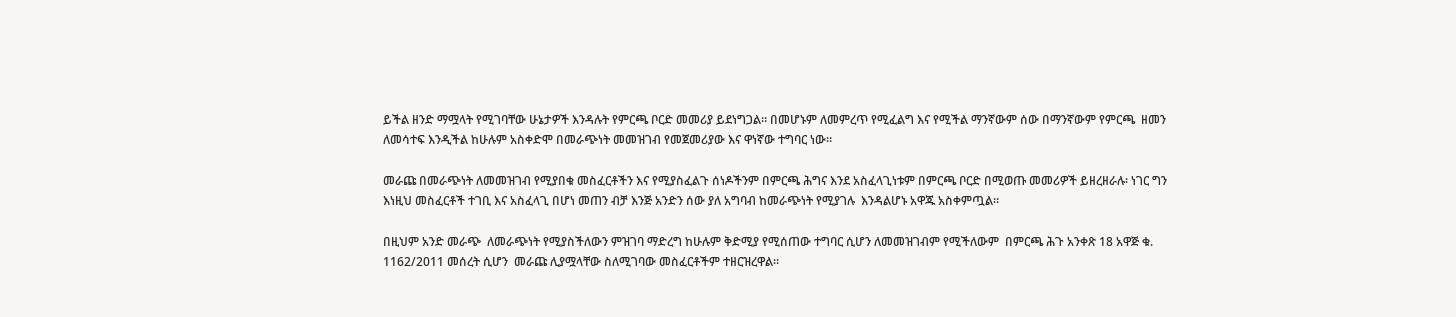ይችል ዘንድ ማሟላት የሚገባቸው ሁኔታዎች እንዳሉት የምርጫ ቦርድ መመሪያ ይደነግጋል። በመሆኑም ለመምረጥ የሚፈልግ እና የሚችል ማንኛውም ሰው በማንኛውም የምርጫ  ዘመን ለመሳተፍ እንዲችል ከሁሉም አስቀድሞ በመራጭነት መመዝገብ የመጀመሪያው እና ዋነኛው ተግባር ነው።

መራጩ በመራጭነት ለመመዝገብ የሚያበቁ መስፈርቶችን እና የሚያስፈልጉ ሰነዶችንም በምርጫ ሕግና እንደ አስፈላጊነቱም በምርጫ ቦርድ በሚወጡ መመሪዎች ይዘረዘራሉ፡ ነገር ግን እነዚህ መስፈርቶች ተገቢ እና አስፈላጊ በሆነ መጠን ብቻ እንጅ አንድን ሰው ያለ አግባብ ከመራጭነት የሚያገሉ  እንዳልሆኑ አዋጁ አስቀምጧል።

በዚህም አንድ መራጭ  ለመራጭነት የሚያስችለውን ምዝገባ ማድረግ ከሁሉም ቅድሚያ የሚሰጠው ተግባር ሲሆን ለመመዝገብም የሚችለውም  በምርጫ ሕጉ አንቀጽ 18 አዋጅ ቁ. 1162/2011 መሰረት ሲሆን  መራጩ ሊያሟላቸው ስለሚገባው መስፈርቶችም ተዘርዝረዋል።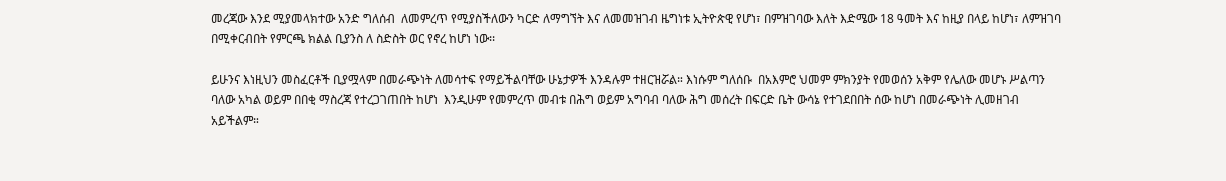መረጃው እንደ ሚያመላክተው አንድ ግለሰብ  ለመምረጥ የሚያስችለውን ካርድ ለማግኘት እና ለመመዝገብ ዜግነቱ ኢትዮጵዊ የሆነ፣ በምዝገባው እለት እድሜው 18 ዓመት እና ከዚያ በላይ ከሆነ፣ ለምዝገባ በሚቀርብበት የምርጫ ክልል ቢያንስ ለ ስድስት ወር የኖረ ከሆነ ነው፡፡

ይሁንና እነዚህን መስፈርቶች ቢያሟላም በመራጭነት ለመሳተፍ የማይችልባቸው ሁኔታዎች እንዳሉም ተዘርዝሯል። እነሱም ግለሰቡ  በአእምሮ ህመም ምክንያት የመወሰን አቅም የሌለው መሆኑ ሥልጣን ባለው አካል ወይም በበቂ ማስረጃ የተረጋገጠበት ከሆነ  እንዲሁም የመምረጥ መብቱ በሕግ ወይም አግባብ ባለው ሕግ መሰረት በፍርድ ቤት ውሳኔ የተገደበበት ሰው ከሆነ በመራጭነት ሊመዘገብ አይችልም።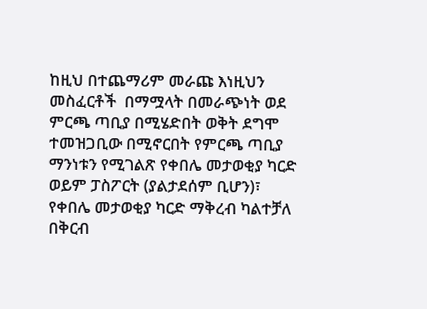ከዚህ በተጨማሪም መራጩ እነዚህን መስፈርቶች  በማሟላት በመራጭነት ወደ ምርጫ ጣቢያ በሚሄድበት ወቅት ደግሞ   ተመዝጋቢው በሚኖርበት የምርጫ ጣቢያ ማንነቱን የሚገልጽ የቀበሌ መታወቂያ ካርድ ወይም ፓስፖርት (ያልታደሰም ቢሆን)፣ የቀበሌ መታወቂያ ካርድ ማቅረብ ካልተቻለ  በቅርብ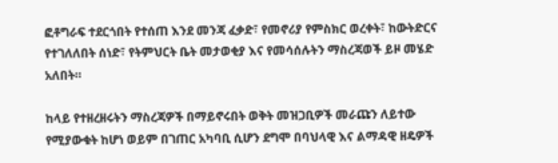ፎቶግራፍ ተደርጎበት የተሰጠ እንደ መንጃ ፈቃድ፣ የመኖሪያ የምስክር ወረቀት፣ ከውትድርና የተገለለበት ሰነድ፣ የትምህርት ቤት መታወቂያ እና የመሳሰሉትን ማስረጃወች ይዞ መሄድ አለበት።

ከላይ የተዘረዘሩትን ማስረጃዎች በማይኖሩበት ወቅት መዝጋቢዎች መራጩን ለይተው የሚያውቁት ከሆነ ወይም በገጠር አካባቢ ሲሆን ደግሞ በባህላዊ እና ልማዳዊ ዘዴዎች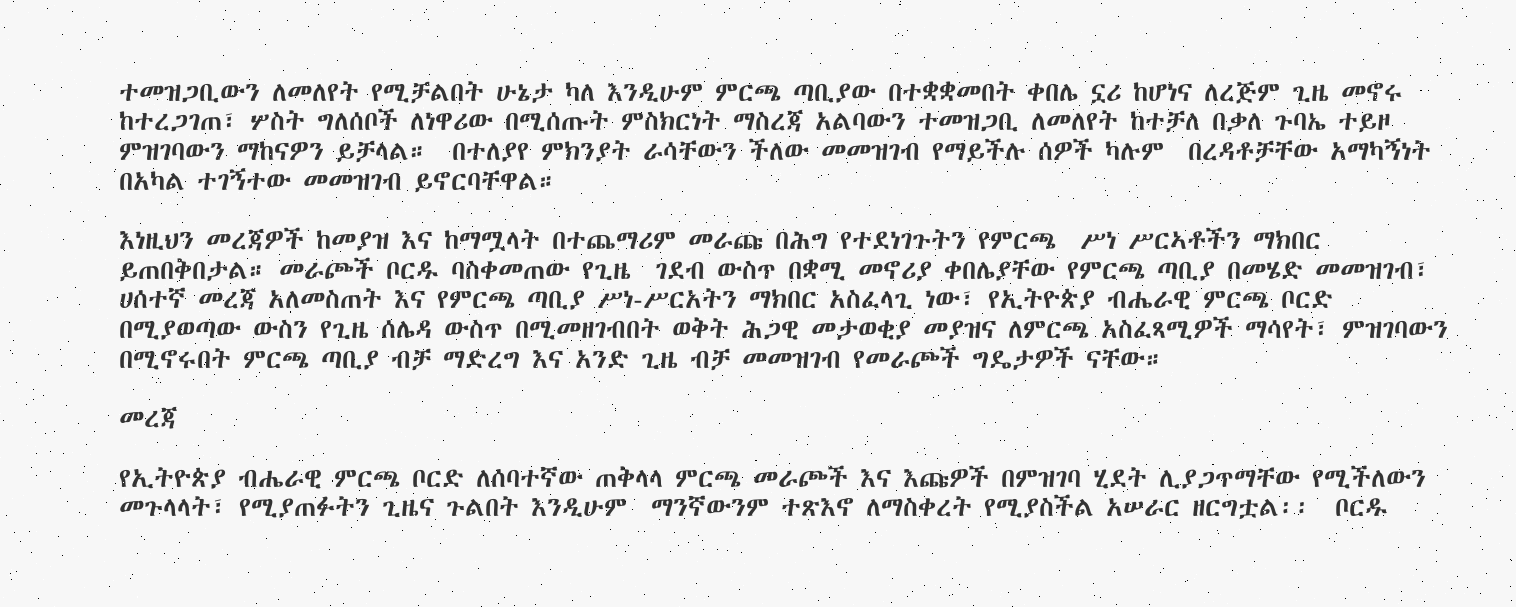ተመዝጋቢውን ለመለየት የሚቻልበት ሁኔታ ካለ እንዲሁም ምርጫ ጣቢያው በተቋቋመበት ቀበሌ ኗሪ ከሆነና ለረጅም ጊዜ መኖሩ  ከተረጋገጠ፣ ሦስት ግለሰቦች ለነዋሪው በሚሰጡት ምስክርነት ማስረጃ አልባውን ተመዝጋቢ ለመለየት ከተቻለ በቃለ ጉባኤ ተይዞ ምዝገባውን ማከናዎን ይቻላል።  በተለያየ ምክንያት ራሳቸውን ችለው መመዝገብ የማይችሉ ሰዎች ካሉም  በረዳቶቻቸው አማካኝነት በአካል ተገኝተው መመዝገብ ይኖርባቸዋል።

እነዚህን መረጃዎች ከመያዝ እና ከማሟላት በተጨማሪም መራጩ በሕግ የተደነገጉትን የምርጫ  ሥነ ሥርኣቶችን ማክበር ይጠበቅበታል። መራጮች ቦርዱ ባስቀመጠው የጊዜ  ገደብ ውስጥ በቋሚ መኖሪያ ቀበሌያቸው የምርጫ ጣቢያ በመሄድ መመዝገብ፣ ሀሰተኛ መረጃ አለመስጠት እና የምርጫ ጣቢያ ሥነ-ሥርአትን ማክበር አስፈላጊ ነው፣ የኢትዮጵያ ብሔራዊ ምርጫ ቦርድ በሚያወጣው ውስን የጊዜ ሰሌዳ ውስጥ በሚመዘገብበት ወቅት ሕጋዊ መታወቂያ መያዝና ለምርጫ አስፈጻሚዎች ማሳየት፣ ምዝገባውን በሚኖሩበት ምርጫ ጣቢያ ብቻ ማድረግ እና አንድ ጊዜ ብቻ መመዝገብ የመራጮች ግዴታዎች ናቸው።

መረጃ

የኢትዮጵያ ብሔራዊ ምርጫ ቦርድ ለሰባተኛው ጠቅላላ ምርጫ መራጮች እና እጩዎች በምዝገባ ሂደት ሊያጋጥማቸው የሚችለውን መጉላላት፣ የሚያጠፉትን ጊዜና ጉልበት እንዲሁም  ማንኛውንም ተጽእኖ ለማስቀረት የሚያስችል አሠራር ዘርግቷል፡፡  ቦርዱ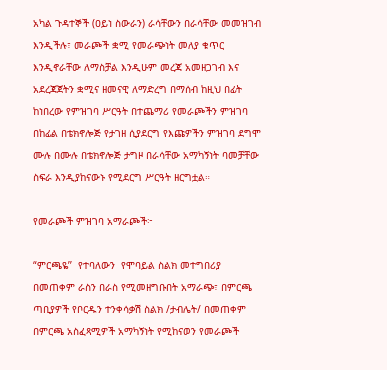አካል ጉዳተኞች (ዐይነ ስውራን) ራሳቸውን በራሳቸው መመዝገብ እንዲችሉ፣ መራጮች ቋሚ የመራጭነት መለያ ቁጥር እንዲኖራቸው ለማስቻል እንዲሁም መረጃ አመዘጋገብ እና አደረጃጀትን ቋሚና ዘመናዊ ለማድረግ በማሰብ ከዚህ በፊት ከነበረው የምዝገባ ሥርዓት በተጨማሪ የመራጮችን ምዝገባ በከፊል በቴክኖሎጅ የታገዘ ሲያደርግ የእጩዎችን ምዝገባ ደግሞ ሙሉ በሙሉ በቴክኖሎጅ ታግዞ በራሳቸው አማካኝነት ባመቻቸው ስፍራ እንዲያከናውኑ የሚደርግ ሥርዓት ዘርግቷል።

የመራጮች ምዝገባ አማራጮች፦

“ምርጫዬ’’  የተባለውን  የሞባይል ስልክ መተግበሪያ በመጠቀም ራስን በራስ የሚመዘግቡበት አማራጭ፣ በምርጫ ጣቢያዎች የቦርዱን ተንቀሳቃሽ ስልክ /ታብሌት/ በመጠቀም በምርጫ አስፈጻሚዎች አማካኝነት የሚከናወን የመራጮች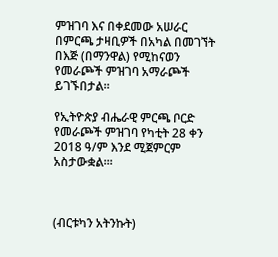ምዝገባ እና በቀደመው አሠራር በምርጫ ታዛቢዎች በአካል በመገኘት በእጅ (በማንዋል) የሚከናወን የመራጮች ምዝገባ አማራጮች ይገኙበታል።

የኢትዮጵያ ብሔራዊ ምርጫ ቦርድ የመራጮች ምዝገባ የካቲት 28 ቀን 2018 ዓ/ም እንደ ሚጀምርም አስታውቋል።፡



(ብርቱካን አትንኩት)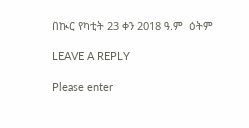በኲር የካቲት 23 ቀን 2018 ዓ.ም  ዕትም

LEAVE A REPLY

Please enter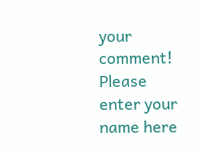your comment!
Please enter your name here